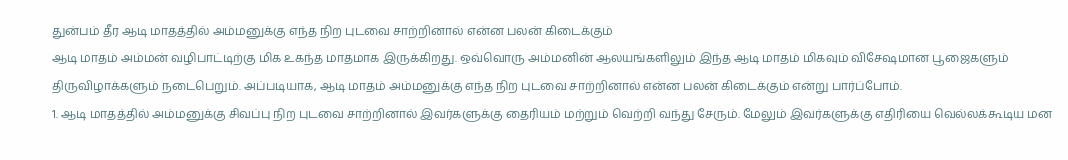துன்பம் தீர ஆடி மாதத்தில் அம்மனுக்கு எந்த நிற புடவை சாற்றினால் என்ன பலன் கிடைக்கும்
ஆடி மாதம் அம்மன் வழிபாட்டிற்கு மிக உகந்த மாதமாக இருக்கிறது. ஒவ்வொரு அம்மனின் ஆலயங்களிலும் இந்த ஆடி மாதம் மிகவும் விசேஷமான பூஜைகளும் திருவிழாக்களும் நடைபெறும். அப்படியாக, ஆடி மாதம் அம்மனுக்கு எந்த நிற புடவை சாற்றினால் என்ன பலன் கிடைக்கும் என்று பார்ப்போம்.
1. ஆடி மாதத்தில் அம்மனுக்கு சிவப்பு நிற புடவை சாற்றினால் இவர்களுக்கு தைரியம் மற்றும் வெற்றி வந்து சேரும். மேலும் இவர்களுக்கு எதிரியை வெல்லக்கூடிய மன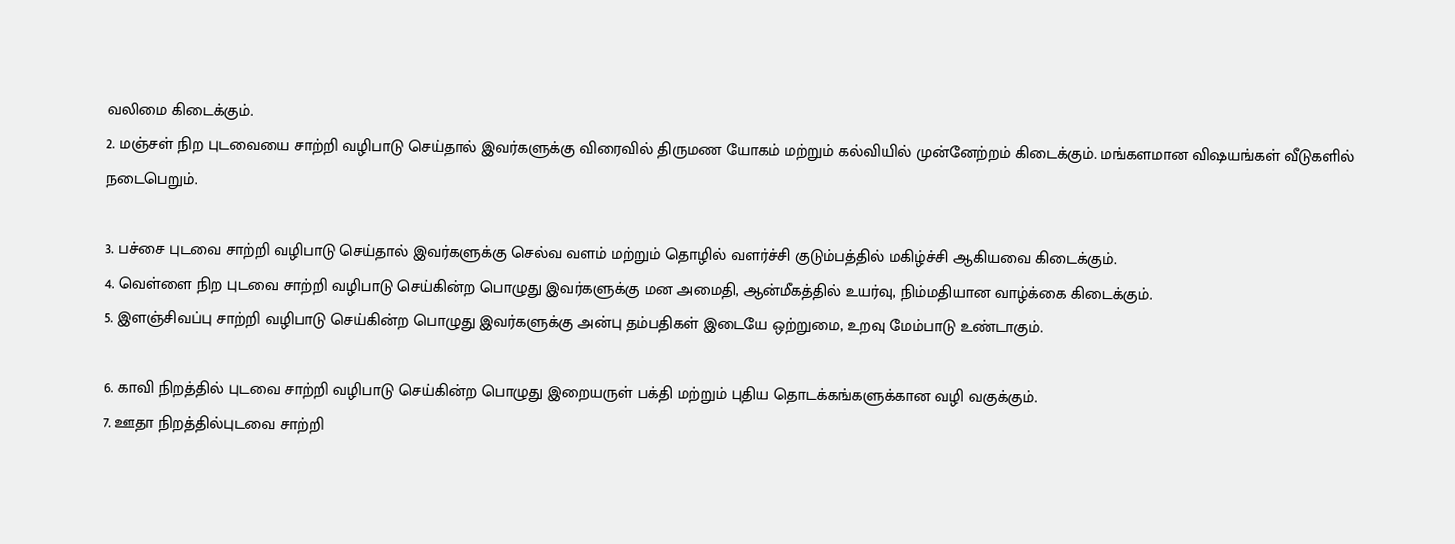வலிமை கிடைக்கும்.
2. மஞ்சள் நிற புடவையை சாற்றி வழிபாடு செய்தால் இவர்களுக்கு விரைவில் திருமண யோகம் மற்றும் கல்வியில் முன்னேற்றம் கிடைக்கும். மங்களமான விஷயங்கள் வீடுகளில் நடைபெறும்.

3. பச்சை புடவை சாற்றி வழிபாடு செய்தால் இவர்களுக்கு செல்வ வளம் மற்றும் தொழில் வளர்ச்சி குடும்பத்தில் மகிழ்ச்சி ஆகியவை கிடைக்கும்.
4. வெள்ளை நிற புடவை சாற்றி வழிபாடு செய்கின்ற பொழுது இவர்களுக்கு மன அமைதி, ஆன்மீகத்தில் உயர்வு, நிம்மதியான வாழ்க்கை கிடைக்கும்.
5. இளஞ்சிவப்பு சாற்றி வழிபாடு செய்கின்ற பொழுது இவர்களுக்கு அன்பு தம்பதிகள் இடையே ஒற்றுமை, உறவு மேம்பாடு உண்டாகும்.

6. காவி நிறத்தில் புடவை சாற்றி வழிபாடு செய்கின்ற பொழுது இறையருள் பக்தி மற்றும் புதிய தொடக்கங்களுக்கான வழி வகுக்கும்.
7. ஊதா நிறத்தில்புடவை சாற்றி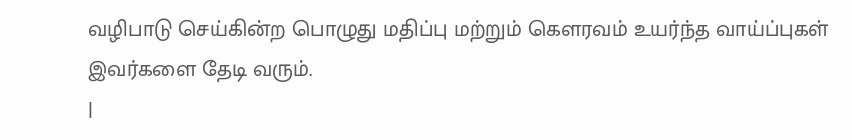வழிபாடு செய்கின்ற பொழுது மதிப்பு மற்றும் கௌரவம் உயர்ந்த வாய்ப்புகள் இவர்களை தேடி வரும்.
|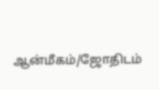ஆன்மீகம்/ஜோதிடம்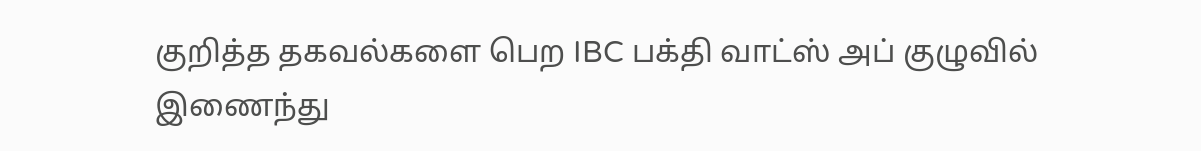குறித்த தகவல்களை பெற IBC பக்தி வாட்ஸ் அப் குழுவில் இணைந்து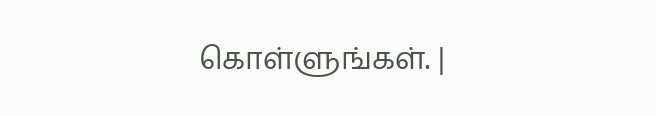கொள்ளுங்கள். |